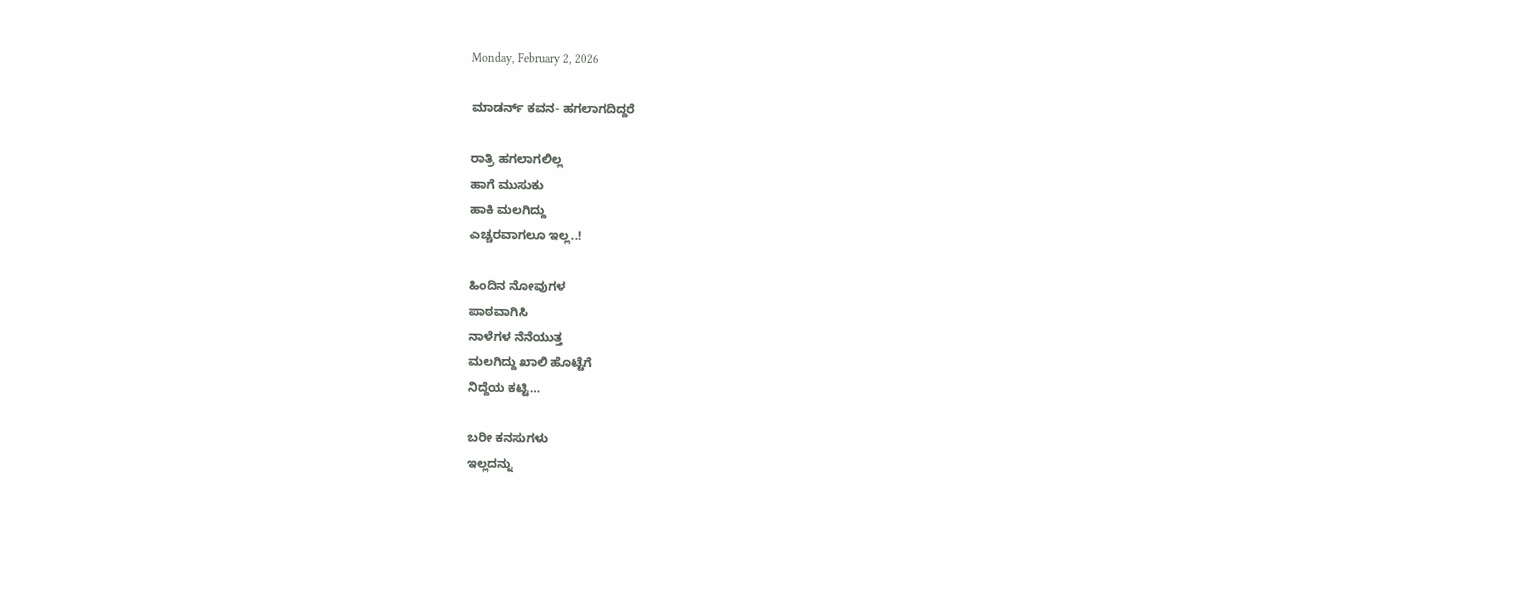Monday, February 2, 2026

ಮಾಡರ್ನ್ ಕವನ- ಹಗಲಾಗದಿದ್ದರೆ

ರಾತ್ರಿ ಹಗಲಾಗಲಿಲ್ಲ
ಹಾಗೆ ಮುಸುಕು
ಹಾಕಿ ಮಲಗಿದ್ದು
ಎಚ್ಚರವಾಗಲೂ ಇಲ್ಲ..!

ಹಿಂದಿನ ನೋವುಗಳ
ಪಾಠವಾಗಿಸಿ
ನಾಳೆಗಳ ನೆನೆಯುತ್ತ
ಮಲಗಿದ್ದು ಖಾಲಿ ಹೊಟ್ಟೆಗೆ
ನಿದ್ದೆಯ ಕಟ್ಟಿ…

ಬರೀ ಕನಸುಗಳು
ಇಲ್ಲದನ್ನು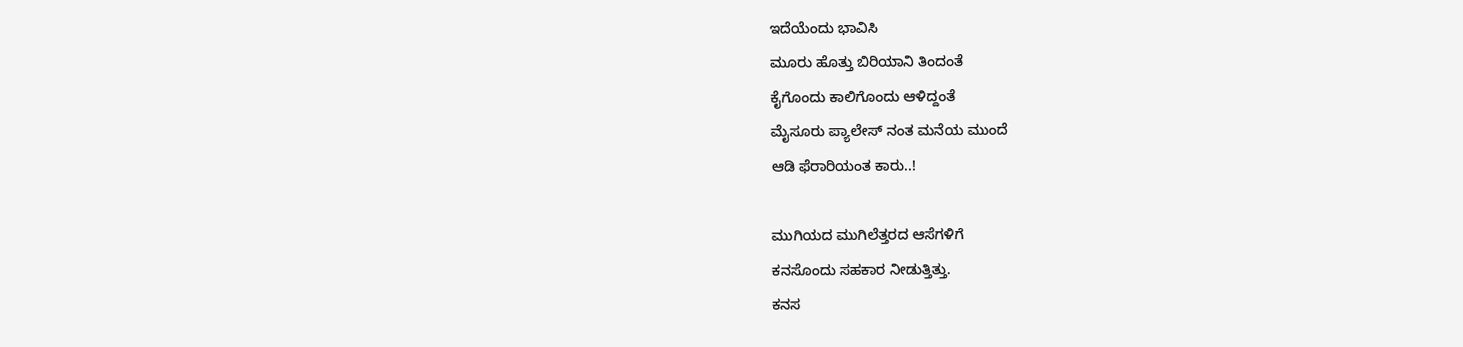ಇದೆಯೆಂದು ಭಾವಿಸಿ
ಮೂರು ಹೊತ್ತು ಬಿರಿಯಾನಿ ತಿಂದಂತೆ
ಕೈಗೊಂದು ಕಾಲಿಗೊಂದು ಆಳಿದ್ದಂತೆ
ಮೈಸೂರು ಪ್ಯಾಲೇಸ್ ನಂತ ಮನೆಯ ಮುಂದೆ
ಆಡಿ ಫೆರಾರಿಯಂತ ಕಾರು..!

ಮುಗಿಯದ ಮುಗಿಲೆತ್ತರದ ಆಸೆಗಳಿಗೆ
ಕನಸೊಂದು ಸಹಕಾರ ನೀಡುತ್ತಿತ್ತು.
ಕನಸ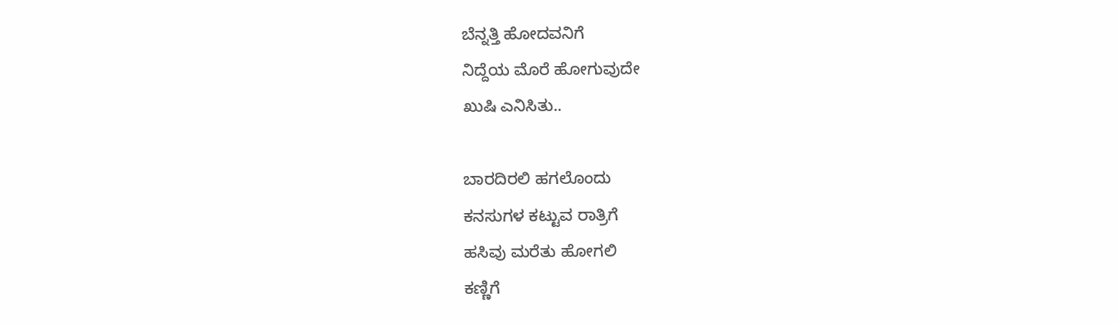ಬೆನ್ನತ್ತಿ ಹೋದವನಿಗೆ
ನಿದ್ದೆಯ ಮೊರೆ ಹೋಗುವುದೇ
ಖುಷಿ ಎನಿಸಿತು..

ಬಾರದಿರಲಿ ಹಗಲೊಂದು
ಕನಸುಗಳ ಕಟ್ಟುವ ರಾತ್ರಿಗೆ
ಹಸಿವು ಮರೆತು ಹೋಗಲಿ
ಕಣ್ಣಿಗೆ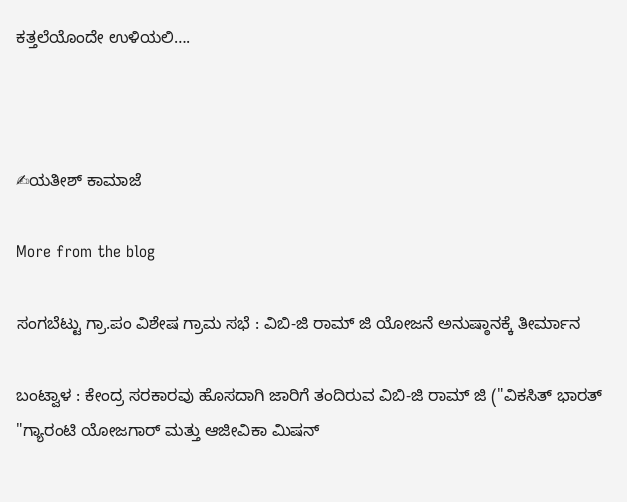ಕತ್ತಲೆಯೊಂದೇ ಉಳಿಯಲಿ….



✍ಯತೀಶ್ ಕಾಮಾಜೆ

More from the blog

ಸಂಗಬೆಟ್ಟು ಗ್ರಾ.ಪಂ ವಿಶೇಷ ಗ್ರಾಮ ಸಭೆ : ವಿಬಿ-ಜಿ ರಾಮ್ ಜಿ ಯೋಜನೆ ಅನುಷ್ಠಾನಕ್ಕೆ ತೀರ್ಮಾನ

ಬಂಟ್ವಾಳ : ಕೇಂದ್ರ ಸರಕಾರವು ಹೊಸದಾಗಿ ಜಾರಿಗೆ ತಂದಿರುವ ವಿಬಿ-ಜಿ ರಾಮ್ ಜಿ ("ವಿಕಸಿತ್ ಭಾರತ್ "ಗ್ಯಾರಂಟಿ ಯೋಜಗಾರ್ ಮತ್ತು ಆಜೀವಿಕಾ ಮಿಷನ್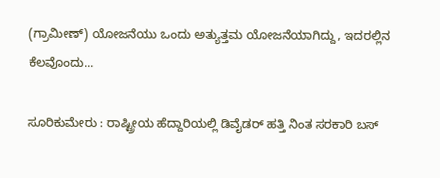(ಗ್ರಾಮೀಣ್) ಯೋಜನೆಯು ಒಂದು ಅತ್ಯುತ್ತಮ ಯೋಜನೆಯಾಗಿದ್ದು, ಇದರಲ್ಲಿನ ಕೆಲವೊಂದು...

ಸೂರಿಕುಮೇರು : ರಾಷ್ಟ್ರೀಯ ಹೆದ್ದಾರಿಯಲ್ಲಿ ಡಿವೈಡರ್ ಹತ್ತಿ ನಿಂತ ಸರಕಾರಿ ಬಸ್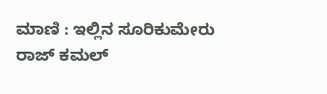ಮಾಣಿ : ಇಲ್ಲಿನ ಸೂರಿಕುಮೇರು ರಾಜ್ ಕಮಲ್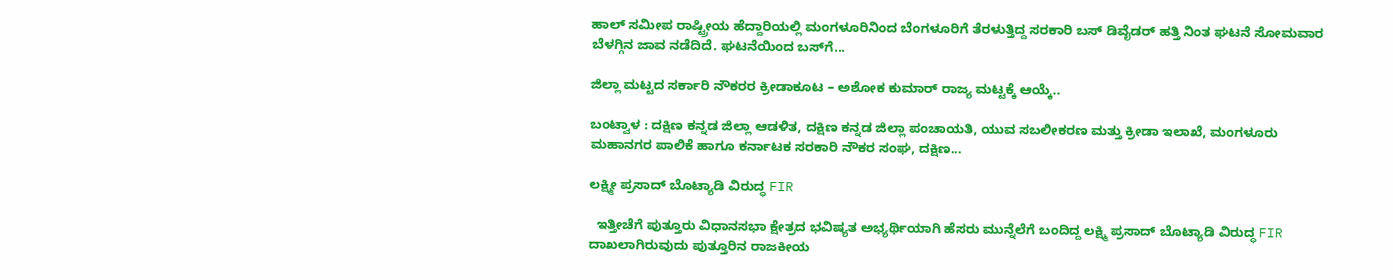ಹಾಲ್ ಸಮೀಪ ರಾಷ್ಟ್ರೀಯ ಹೆದ್ದಾರಿಯಲ್ಲಿ ಮಂಗಳೂರಿನಿಂದ ಬೆಂಗಳೂರಿಗೆ ತೆರಳುತ್ತಿದ್ದ ಸರಕಾರಿ ಬಸ್ ಡಿವೈಡರ್ ಹತ್ತಿ ನಿಂತ ಘಟನೆ ಸೋಮವಾರ ಬೆಳಗ್ಗಿನ ಜಾವ ನಡೆದಿದೆ. ಘಟನೆಯಿಂದ ಬಸ್‌ಗೆ...

ಜಿಲ್ಲಾ ಮಟ್ಟದ ಸರ್ಕಾರಿ ನೌಕರರ ಕ್ರೀಡಾಕೂಟ – ಅಶೋಕ ಕುಮಾರ್ ರಾಜ್ಯ ಮಟ್ಟಕ್ಕೆ ಆಯ್ಕೆ..

ಬಂಟ್ವಾಳ : ದಕ್ಷಿಣ ಕನ್ನಡ ಜಿಲ್ಲಾ ಆಡಳಿತ, ದಕ್ಷಿಣ ಕನ್ನಡ ಜಿಲ್ಲಾ ಪಂಚಾಯತಿ, ಯುವ ಸಬಲೀಕರಣ ಮತ್ತು ಕ್ರೀಡಾ ಇಲಾಖೆ, ಮಂಗಳೂರು ಮಹಾನಗರ ಪಾಲಿಕೆ ಹಾಗೂ ಕರ್ನಾಟಕ ಸರಕಾರಿ ನೌಕರ ಸಂಘ, ದಕ್ಷಿಣ...

ಲಕ್ಷ್ಮೀ ಪ್ರಸಾದ್ ಬೊಟ್ಯಾಡಿ ವಿರುದ್ಧ FIR

  ಇತ್ತೀಚೆಗೆ ಪುತ್ತೂರು ವಿಧಾನಸಭಾ ಕ್ಷೇತ್ರದ ಭವಿಷ್ಯತ ಅಭ್ಯರ್ಥಿಯಾಗಿ ಹೆಸರು ಮುನ್ನೆಲೆಗೆ ಬಂದಿದ್ದ ಲಕ್ಷ್ಮಿ ಪ್ರಸಾದ್ ಬೊಟ್ಯಾಡಿ ವಿರುದ್ಧ FIR ದಾಖಲಾಗಿರುವುದು ಪುತ್ತೂರಿನ ರಾಜಕೀಯ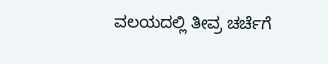ವಲಯದಲ್ಲಿ ತೀವ್ರ ಚರ್ಚೆಗೆ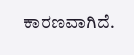ಕಾರಣವಾಗಿದೆ.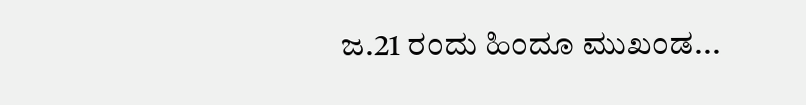ಜ.21 ರಂದು ಹಿಂದೂ ಮುಖಂಡ...